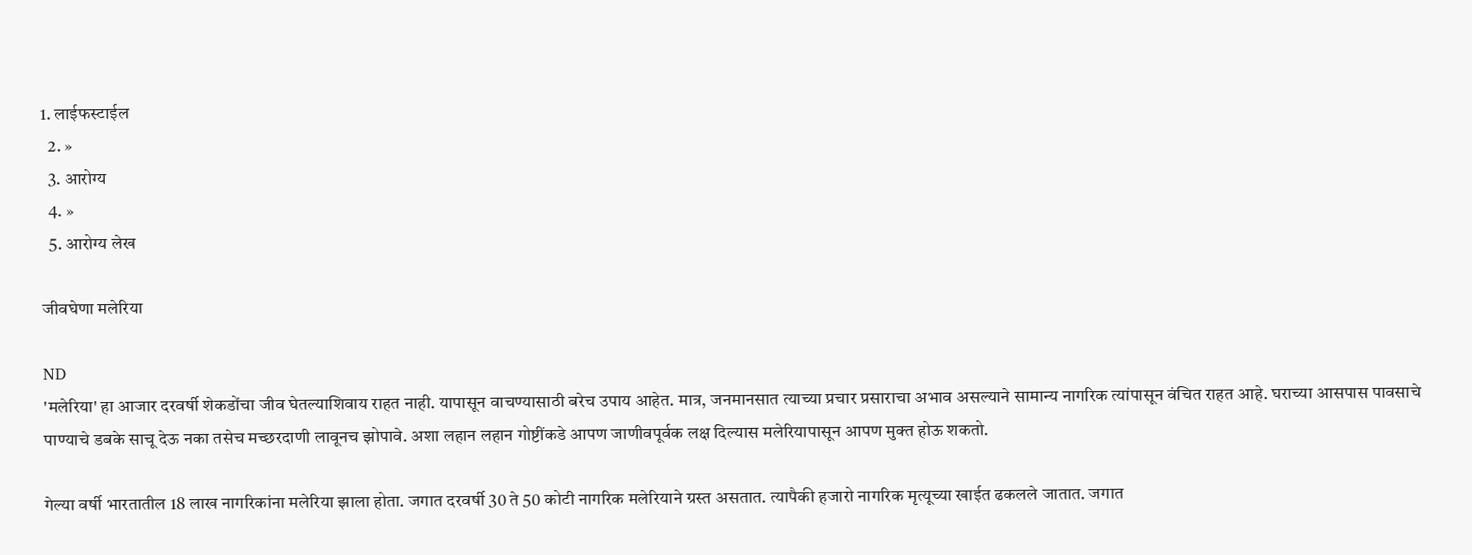1. लाईफस्टाईल
  2. »
  3. आरोग्य
  4. »
  5. आरोग्य लेख

जीवघेणा मलेरिया

ND
'मलेरिया' हा आजार दरवर्षी शेकडोंचा जीव घेतल्याशिवाय राहत नाही. यापासून वाचण्यासाठी बरेच उपाय आहेत. मात्र, जनमानसात त्याच्या प्रचार प्रसाराचा अभाव असल्याने सामान्य नागरिक त्यांपासून वंचित राहत आहे. घराच्या आसपास पावसाचे पाण्याचे डबके साचू देऊ नका तसेच मच्छरदाणी लावूनच झोपावे. अशा लहान लहान गोष्टींकडे आपण जाणीवपूर्वक लक्ष दिल्यास मलेरियापासून आपण मुक्त होऊ शकतो.

गेल्या वर्षी भारतातील 18 लाख नागरिकांना मलेरिया झाला होता. जगात दरवर्षी 30 ते 50 कोटी नागरिक मलेरियाने ग्रस्त असतात. त्यापैकी हजारो नागरिक मृत्यूच्या खाईत ढकलले जातात. जगात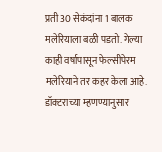प्रती 30 सेकंदांना 1 बालक मलेरियाला बळी पडतो. गेल्या काही वर्षापासून फेल्सीपेरम मलेरियाने तर कहर केला आहे. डॉक्टराच्या म्हणण्यानुसार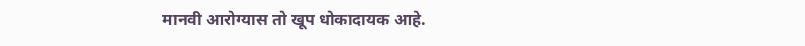मानवी आरोग्यास तो खूप धोकादायक आहे.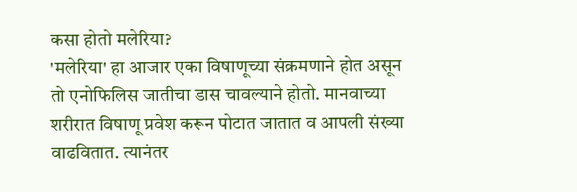कसा होतो मलेरिया?
'मलेरिया' हा आजार एका विषाणूच्या संक्रमणाने होत असून तो एनोफिलिस जातीचा डास चावल्याने होतो. मानवाच्या शरीरात विषाणू प्रवेश करून पोटात जातात व आपली संख्या वाढवितात. त्यानंतर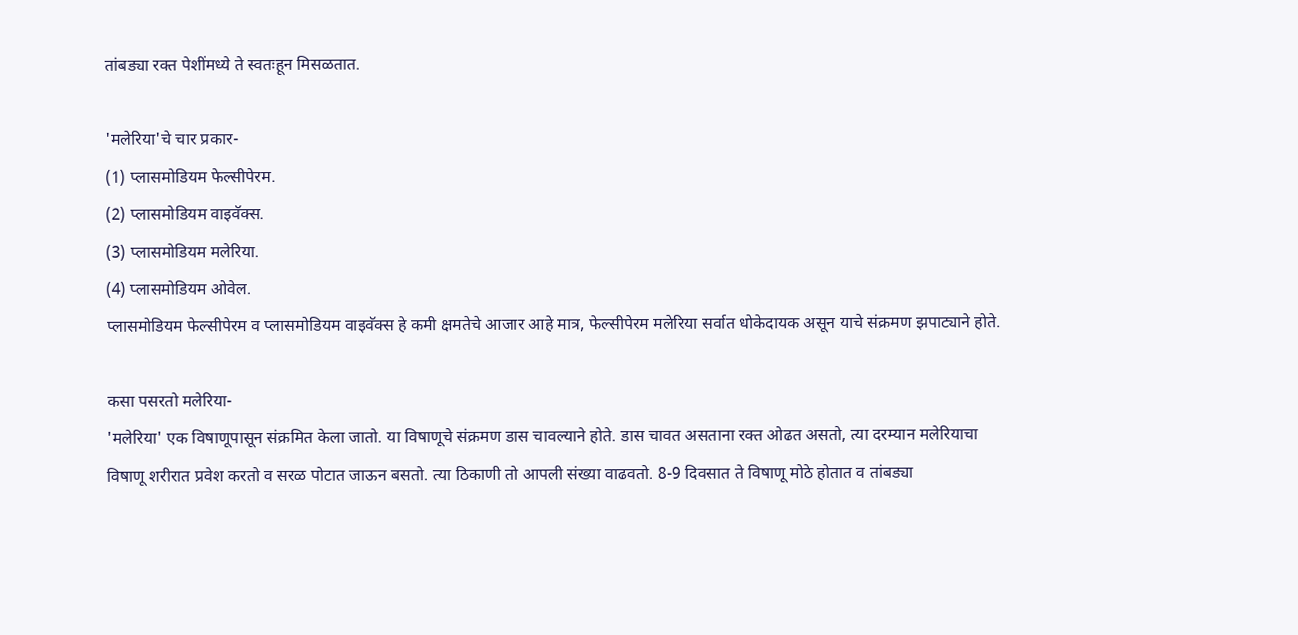तांबड्या रक्त पेशींमध्ये ते स्वतःहून मिसळतात.

'मलेरिया'चे चार प्रकार-
(1) प्लासमोडियम फेल्सीपेरम.
(2) प्लासमोडियम वाइवॅक्स.
(3) प्लासमोडियम मलेरिया.
(4) प्लासमोडियम ओवेल.
प्लासमोडियम फेल्सीपेरम व प्लासमोडियम वाइवॅक्स हे कमी क्षमतेचे आजार आहे मात्र, फेल्सीपेरम मलेरिया सर्वात धोकेदायक असून याचे संक्रमण झपाट्याने होते.

कसा पसरतो मलेरिया-
'मलेरिया' एक विषाणूपासून संक्रमित केला जातो. या विषाणूचे संक्रमण डास चावल्याने होते. डास चावत असताना रक्त ओढत असतो, त्या दरम्यान मलेरियाचा विषाणू शरीरात प्रवेश करतो व सरळ पोटात जाऊन बसतो. त्या ठिकाणी तो आपली संख्या वाढवतो. 8-9 दिवसात ते विषाणू मोठे होतात व तांबड्या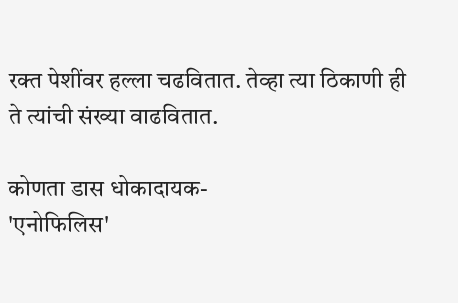रक्त पेशींवर हल्ला चढवितात. तेव्हा त्या ठिकाणी ही ते त्यांची संख्या वाढवितात.

कोणता डास धोकादायक-
'एनोफिलिस'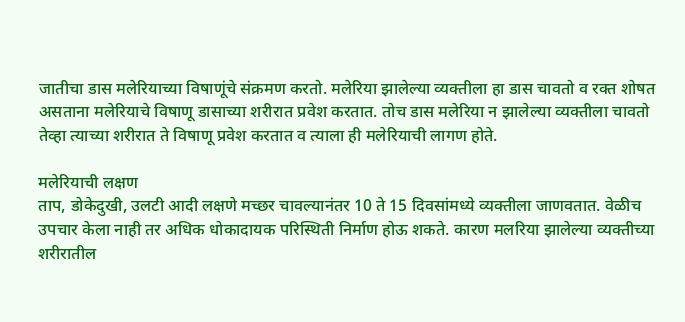जातीचा डास मलेरियाच्या विषाणूंचे संक्रमण करतो. मलेरिया झालेल्या व्यक्तीला हा डास चावतो व रक्त शोषत असताना मलेरियाचे विषाणू डासाच्या शरीरात प्रवेश करतात. तोच डास मलेरिया न झालेल्या व्यक्तीला चावतो तेव्हा त्याच्या शरीरात ते विषाणू प्रवेश करतात व त्याला ही मलेरियाची लागण होते.

मलेरियाची लक्षण
ताप, डोकेदुखी, उलटी आदी लक्षणे मच्छर चावल्यानंतर 10 ते 15 दिवसांमध्ये व्यक्तीला जाणवतात. वेळीच उपचार केला नाही तर अधिक धोकादायक परिस्थिती निर्माण होऊ शकते. कारण मलरिया झालेल्या व्यक्तीच्या शरीरातील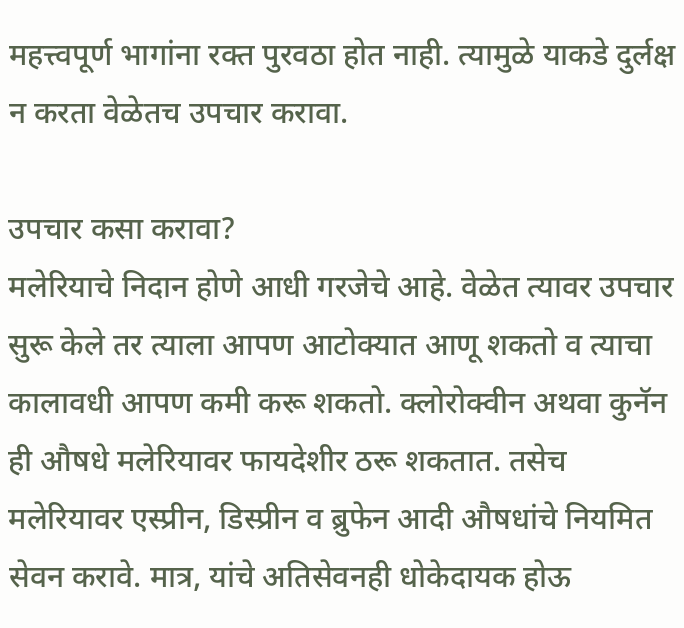महत्त्वपूर्ण भागांना रक्त पुरवठा होत नाही. त्यामुळे याकडे दुर्लक्ष न करता वेळेतच उपचार करावा.

उपचार कसा करावा?
मलेरियाचे निदान होणे आधी गरजेचे आहे. वेळेत त्यावर उपचार सुरू केले तर त्याला आपण आटोक्यात आणू शकतो व त्याचा कालावधी आपण कमी करू शकतो. क्लोरोक्वीन अथवा कुनॅन ही औषधे मलेरियावर फायदेशीर ठरू शकतात. तसेच मलेरियावर एस्प्रीन, डिस्प्रीन व ब्रुफेन आदी औषधांचे नियमित सेवन करावे. मात्र, यांचे अतिसेवनही धोकेदायक होऊ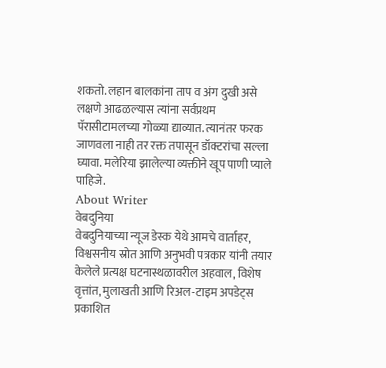शकतो. लहान बालकांना ताप व अंग दुखी असे लक्षणे आढळल्यास त्यांना सर्वप्रथम पॅरासीटामलच्या गोळ्या द्याव्यात. त्यानंतर फरक जाणवला नाही तर रक्त तपासून डॉक्टरांचा सल्ला घ्यावा. मलेरिया झालेल्या व्यक्तीने खूप पाणी प्याले पाहिजे.
About Writer
वेबदुनिया
वेबदुनियाच्या न्यूज डेस्क येथे आमचे वार्ताहर, विश्वसनीय स्रोत आणि अनुभवी पत्रकार यांनी तयार केलेले प्रत्यक्ष घटनास्थळावरील अहवाल, विशेष वृत्तांत, मुलाखती आणि रिअल-टाइम अपडेट्स प्रकाशित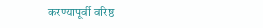करण्यापूर्वी वरिष्ठ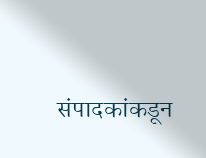संपादकांकडून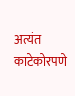अत्यंत काटेकोरपणे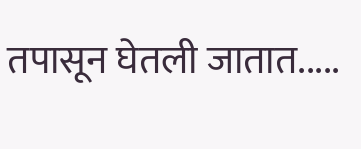तपासून घेतली जातात.....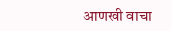आणखी वाचा